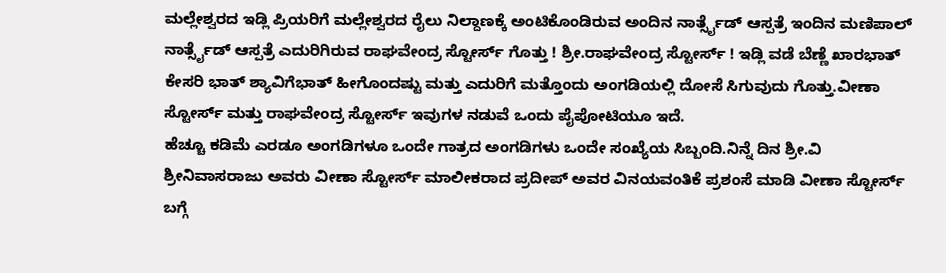ಮಲ್ಲೇಶ್ವರದ ಇಡ್ಲಿ ಪ್ರಿಯರಿಗೆ ಮಲ್ಲೇಶ್ವರದ ರೈಲು ನಿಲ್ದಾಣಕ್ಕೆ ಅಂಟಿಕೊಂಡಿರುವ ಅಂದಿನ ನಾರ್ತ್ಸೈಡ್ ಆಸ್ಪತ್ರೆ ಇಂದಿನ ಮಣಿಪಾಲ್ ನಾರ್ತ್ಸೈಡ್ ಆಸ್ಪತ್ರೆ ಎದುರಿಗಿರುವ ರಾಘವೇಂದ್ರ ಸ್ಟೋರ್ಸ್ ಗೊತ್ತು ! ಶ್ರೀ.ರಾಘವೇಂದ್ರ ಸ್ಟೋರ್ಸ್ ! ಇಡ್ಲಿ ವಡೆ ಬೆಣ್ಣೆ ಖಾರಭಾತ್ ಕೇಸರಿ ಭಾತ್ ಶ್ಯಾವಿಗೆಭಾತ್ ಹೀಗೊಂದಷ್ಟು ಮತ್ತು ಎದುರಿಗೆ ಮತ್ತೊಂದು ಅಂಗಡಿಯಲ್ಲಿ ದೋಸೆ ಸಿಗುವುದು ಗೊತ್ತು.ವೀಣಾ ಸ್ಟೋರ್ಸ್ ಮತ್ತು ರಾಘವೇಂದ್ರ ಸ್ಟೋರ್ಸ್ ಇವುಗಳ ನಡುವೆ ಒಂದು ಪೈಪೋಟಿಯೂ ಇದೆ.
ಹೆಚ್ಚೂ ಕಡಿಮೆ ಎರಡೂ ಅಂಗಡಿಗಳೂ ಒಂದೇ ಗಾತ್ರದ ಅಂಗಡಿಗಳು ಒಂದೇ ಸಂಖ್ಯೆಯ ಸಿಬ್ಬಂದಿ.ನಿನ್ನೆ ದಿನ ಶ್ರೀ.ವಿ ಶ್ರೀನಿವಾಸರಾಜು ಅವರು ವೀಣಾ ಸ್ಟೋರ್ಸ್ ಮಾಲೀಕರಾದ ಪ್ರದೀಪ್ ಅವರ ವಿನಯವಂತಿಕೆ ಪ್ರಶಂಸೆ ಮಾಡಿ ವೀಣಾ ಸ್ಟೋರ್ಸ್ ಬಗ್ಗೆ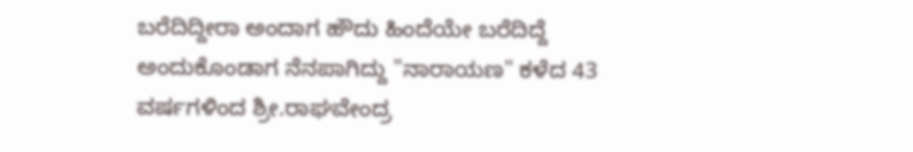ಬರೆದಿದ್ದೀರಾ ಅಂದಾಗ ಹೌದು ಹಿಂದೆಯೇ ಬರೆದಿದ್ದೆ ಅಂದುಕೊಂಡಾಗ ನೆನಪಾಗಿದ್ದು "ನಾರಾಯಣ" ಕಳೆದ 43 ವರ್ಷಗಳಿಂದ ಶ್ರೀ.ರಾಘವೇಂದ್ರ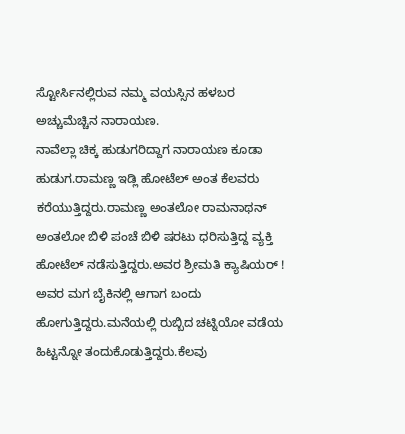ಸ್ಟೋರ್ಸಿನಲ್ಲಿರುವ ನಮ್ಮ ವಯಸ್ಸಿನ ಹಳಬರ ಅಚ್ಚುಮೆಚ್ಚಿನ ನಾರಾಯಣ.
ನಾವೆಲ್ಲಾ ಚಿಕ್ಕ ಹುಡುಗರಿದ್ದಾಗ ನಾರಾಯಣ ಕೂಡಾ ಹುಡುಗ.ರಾಮಣ್ಣ ಇಡ್ಲಿ ಹೋಟೆಲ್ ಅಂತ ಕೆಲವರು ಕರೆಯುತ್ತಿದ್ದರು.ರಾಮಣ್ಣ ಅಂತಲೋ ರಾಮನಾಥನ್ ಅಂತಲೋ ಬಿಳಿ ಪಂಚೆ ಬಿಳಿ ಷರಟು ಧರಿಸುತ್ತಿದ್ದ ವ್ಯಕ್ತಿ ಹೋಟೆಲ್ ನಡೆಸುತ್ತಿದ್ದರು.ಅವರ ಶ್ರೀಮತಿ ಕ್ಯಾಷಿಯರ್ ! ಅವರ ಮಗ ಬೈಕಿನಲ್ಲಿ ಆಗಾಗ ಬಂದು ಹೋಗುತ್ತಿದ್ದರು.ಮನೆಯಲ್ಲಿ ರುಬ್ಬಿದ ಚಟ್ನಿಯೋ ವಡೆಯ ಹಿಟ್ಟನ್ನೋ ತಂದುಕೊಡುತ್ತಿದ್ದರು.ಕೆಲವು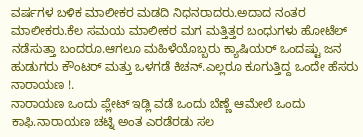ವರ್ಷಗಳ ಬಳಿಕ ಮಾಲೀಕರ ಮಡದಿ ನಿಧನರಾದರು.ಅದಾದ ನಂತರ ಮಾಲೀಕರು.ಕೆಲ ಸಮಯ ಮಾಲೀಕರ ಮಗ ಮತ್ತಿತ್ತರ ಬಂಧುಗಳು ಹೋಟೆಲ್ ನಡೆಸುತ್ತಾ ಬಂದರೂ.ಆಗಲೂ ಮಹಿಳೆಯೊಬ್ಬರು ಕ್ಯಾಷಿಯರ್ ಒಂದಷ್ಟು ಜನ ಹುಡುಗರು ಕೌಂಟರ್ ಮತ್ತು ಒಳಗಡೆ ಕಿಚನ್.ಎಲ್ಲರೂ ಕೂಗುತ್ತಿದ್ದ ಒಂದೇ ಹೆಸರು ನಾರಾಯಣ !.
ನಾರಾಯಣ ಒಂದು ಪ್ಲೇಟ್ ಇಡ್ಲಿ ವಡೆ ಒಂದು ಬೆಣ್ಣೆ ಆಮೇಲೆ ಒಂದು ಕಾಫಿ.ನಾರಾಯಣ ಚಟ್ನಿ ಅಂತ ಎರಡೆರಡು ಸಲ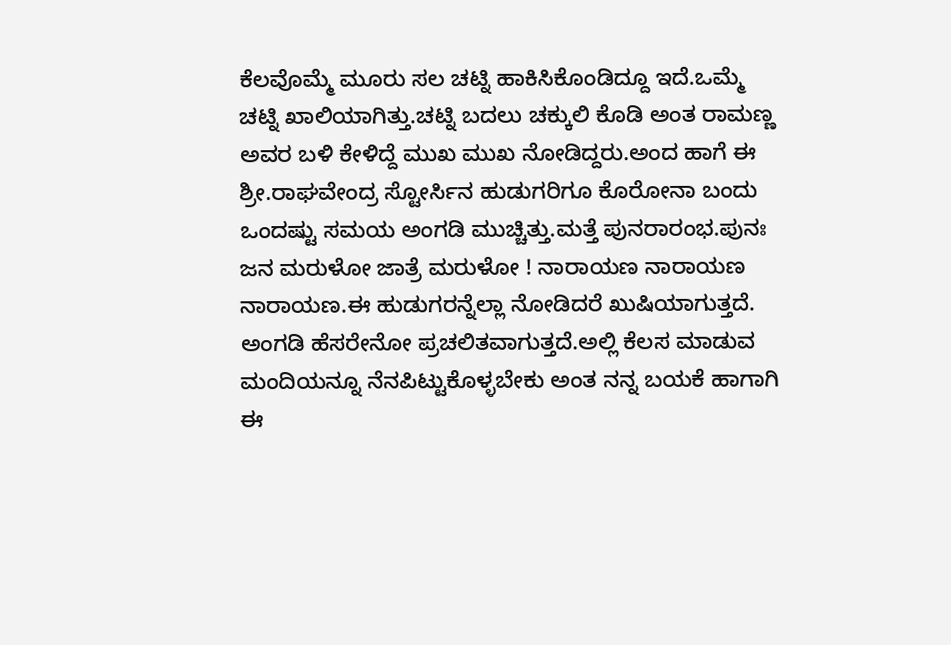ಕೆಲವೊಮ್ಮೆ ಮೂರು ಸಲ ಚಟ್ನಿ ಹಾಕಿಸಿಕೊಂಡಿದ್ದೂ ಇದೆ.ಒಮ್ಮೆ ಚಟ್ನಿ ಖಾಲಿಯಾಗಿತ್ತು.ಚಟ್ನಿ ಬದಲು ಚಕ್ಕುಲಿ ಕೊಡಿ ಅಂತ ರಾಮಣ್ಣ ಅವರ ಬಳಿ ಕೇಳಿದ್ದೆ ಮುಖ ಮುಖ ನೋಡಿದ್ದರು.ಅಂದ ಹಾಗೆ ಈ ಶ್ರೀ.ರಾಘವೇಂದ್ರ ಸ್ಟೋರ್ಸಿನ ಹುಡುಗರಿಗೂ ಕೊರೋನಾ ಬಂದು ಒಂದಷ್ಟು ಸಮಯ ಅಂಗಡಿ ಮುಚ್ಚಿತ್ತು.ಮತ್ತೆ ಪುನರಾರಂಭ.ಪುನಃ ಜನ ಮರುಳೋ ಜಾತ್ರೆ ಮರುಳೋ ! ನಾರಾಯಣ ನಾರಾಯಣ ನಾರಾಯಣ.ಈ ಹುಡುಗರನ್ನೆಲ್ಲಾ ನೋಡಿದರೆ ಖುಷಿಯಾಗುತ್ತದೆ. ಅಂಗಡಿ ಹೆಸರೇನೋ ಪ್ರಚಲಿತವಾಗುತ್ತದೆ.ಅಲ್ಲಿ ಕೆಲಸ ಮಾಡುವ ಮಂದಿಯನ್ನೂ ನೆನಪಿಟ್ಟುಕೊಳ್ಳಬೇಕು ಅಂತ ನನ್ನ ಬಯಕೆ ಹಾಗಾಗಿ ಈ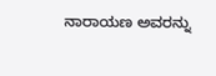ನಾರಾಯಣ ಅವರನ್ನು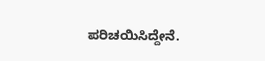ಪರಿಚಯಿಸಿದ್ದೇನೆ.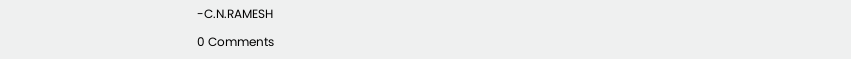-C.N.RAMESH

0 Comments